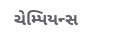ચેમ્પિયન્સ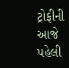ટ્રોફીની આજે પહેલી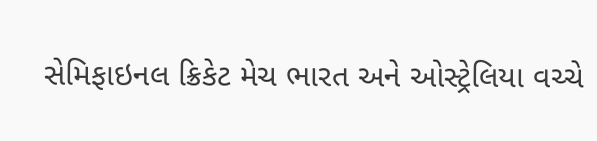સેમિફાઇનલ ક્રિકેટ મેચ ભારત અને ઓસ્ટ્રેલિયા વચ્ચે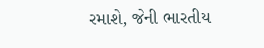રમાશે, જેની ભારતીય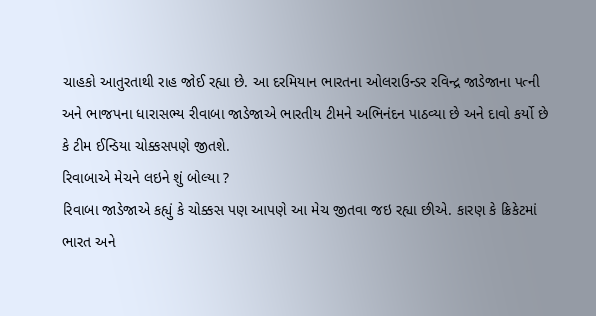ચાહકો આતુરતાથી રાહ જોઈ રહ્યા છે. આ દરમિયાન ભારતના ઓલરાઉન્ડર રવિન્દ્ર જાડેજાના પત્ની અને ભાજપના ધારાસભ્ય રીવાબા જાડેજાએ ભારતીય ટીમને અભિનંદન પાઠવ્યા છે અને દાવો કર્યો છે કે ટીમ ઈન્ડિયા ચોક્કસપણે જીતશે.
રિવાબાએ મેચને લઇને શું બોલ્યા ?
રિવાબા જાડેજાએ કહ્યું કે ચોક્કસ પણ આપણે આ મેચ જીતવા જઇ રહ્યા છીએ. કારણ કે ક્રિકેટમાં ભારત અને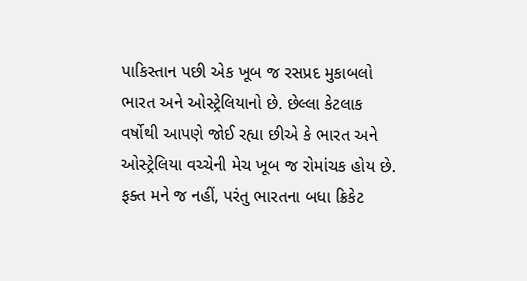પાકિસ્તાન પછી એક ખૂબ જ રસપ્રદ મુકાબલો ભારત અને ઓસ્ટ્રેલિયાનો છે. છેલ્લા કેટલાક વર્ષોથી આપણે જોઈ રહ્યા છીએ કે ભારત અને ઓસ્ટ્રેલિયા વચ્ચેની મેચ ખૂબ જ રોમાંચક હોય છે. ફક્ત મને જ નહીં, પરંતુ ભારતના બધા ક્રિકેટ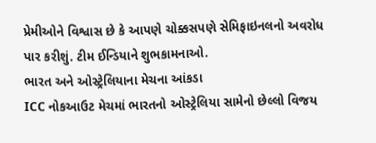પ્રેમીઓને વિશ્વાસ છે કે આપણે ચોક્કસપણે સેમિફાઇનલનો અવરોધ પાર કરીશું. ટીમ ઈન્ડિયાને શુભકામનાઓ.
ભારત અને ઓસ્ટ્રેલિયાના મેચના આંકડા
ICC નોકઆઉટ મેચમાં ભારતનો ઓસ્ટ્રેલિયા સામેનો છેલ્લો વિજય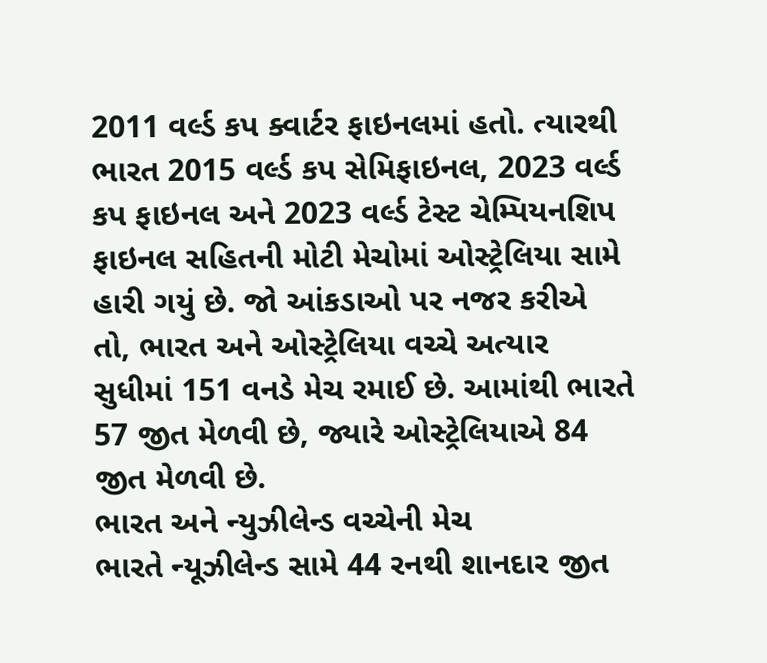2011 વર્લ્ડ કપ ક્વાર્ટર ફાઇનલમાં હતો. ત્યારથી ભારત 2015 વર્લ્ડ કપ સેમિફાઇનલ, 2023 વર્લ્ડ કપ ફાઇનલ અને 2023 વર્લ્ડ ટેસ્ટ ચેમ્પિયનશિપ ફાઇનલ સહિતની મોટી મેચોમાં ઓસ્ટ્રેલિયા સામે હારી ગયું છે. જો આંકડાઓ પર નજર કરીએ તો, ભારત અને ઓસ્ટ્રેલિયા વચ્ચે અત્યાર સુધીમાં 151 વનડે મેચ રમાઈ છે. આમાંથી ભારતે 57 જીત મેળવી છે, જ્યારે ઓસ્ટ્રેલિયાએ 84 જીત મેળવી છે.
ભારત અને ન્યુઝીલેન્ડ વચ્ચેની મેચ
ભારતે ન્યૂઝીલેન્ડ સામે 44 રનથી શાનદાર જીત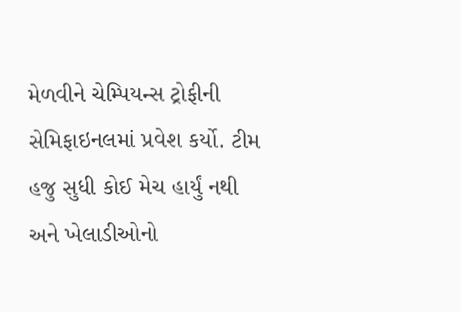મેળવીને ચેમ્પિયન્સ ટ્રોફીની સેમિફાઇનલમાં પ્રવેશ કર્યો. ટીમ હજુ સુધી કોઈ મેચ હાર્યું નથી અને ખેલાડીઓનો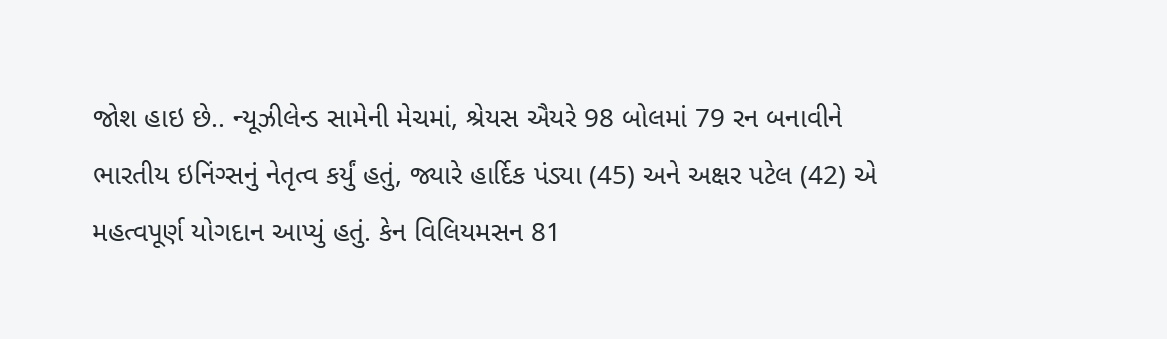જોશ હાઇ છે.. ન્યૂઝીલેન્ડ સામેની મેચમાં, શ્રેયસ ઐયરે 98 બોલમાં 79 રન બનાવીને ભારતીય ઇનિંગ્સનું નેતૃત્વ કર્યું હતું, જ્યારે હાર્દિક પંડ્યા (45) અને અક્ષર પટેલ (42) એ મહત્વપૂર્ણ યોગદાન આપ્યું હતું. કેન વિલિયમસન 81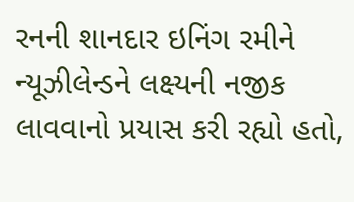રનની શાનદાર ઇનિંગ રમીને ન્યૂઝીલેન્ડને લક્ષ્યની નજીક લાવવાનો પ્રયાસ કરી રહ્યો હતો,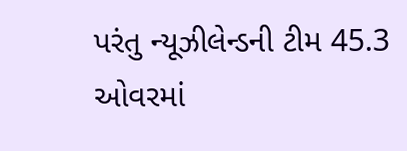પરંતુ ન્યૂઝીલેન્ડની ટીમ 45.3 ઓવરમાં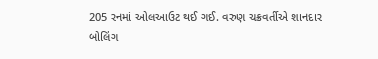205 રનમાં ઓલઆઉટ થઈ ગઈ. વરુણ ચક્રવર્તીએ શાનદાર બોલિંગ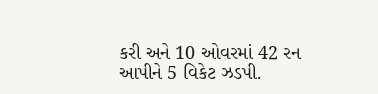કરી અને 10 ઓવરમાં 42 રન આપીને 5 વિકેટ ઝડપી.